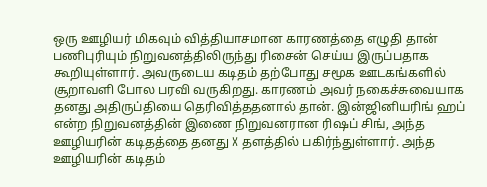ஒரு ஊழியர் மிகவும் வித்தியாசமான காரணத்தை எழுதி தான் பணிபுரியும் நிறுவனத்திலிருந்து ரிசைன் செய்ய இருப்பதாக கூறியுள்ளார். அவருடைய கடிதம் தற்போது சமூக ஊடகங்களில் சூறாவளி போல பரவி வருகிறது. காரணம் அவர் நகைச்சுவையாக தனது அதிருப்தியை தெரிவித்ததனால் தான். இன்ஜினியரிங் ஹப் என்ற நிறுவனத்தின் இணை நிறுவனரான ரிஷப் சிங், அந்த ஊழியரின் கடிதத்தை தனது X தளத்தில் பகிர்ந்துள்ளார். அந்த ஊழியரின் கடிதம்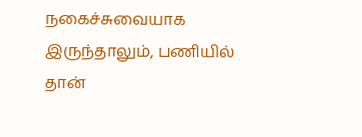நகைச்சுவையாக இருந்தாலும், பணியில் தான்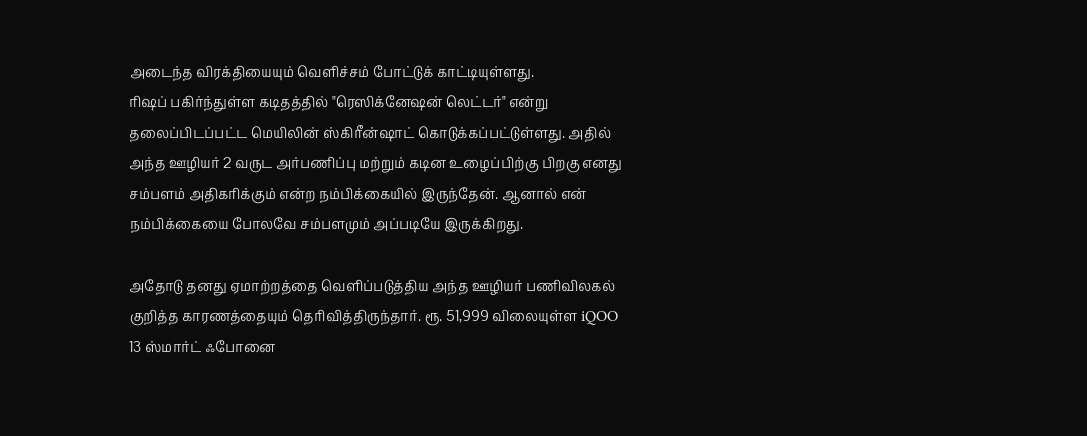அடைந்த விரக்தியையும் வெளிச்சம் போட்டுக் காட்டியுள்ளது.
ரிஷப் பகிர்ந்துள்ள கடிதத்தில் "ரெஸிக்னேஷன் லெட்டர்" என்று தலைப்பிடப்பட்ட மெயிலின் ஸ்கிரீன்ஷாட் கொடுக்கப்பட்டுள்ளது. அதில் அந்த ஊழியர் 2 வருட அர்பணிப்பு மற்றும் கடின உழைப்பிற்கு பிறகு எனது சம்பளம் அதிகரிக்கும் என்ற நம்பிக்கையில் இருந்தேன். ஆனால் என் நம்பிக்கையை போலவே சம்பளமும் அப்படியே இருக்கிறது.

அதோடு தனது ஏமாற்றத்தை வெளிப்படுத்திய அந்த ஊழியர் பணிவிலகல் குறித்த காரணத்தையும் தெரிவித்திருந்தார். ரூ. 51,999 விலையுள்ள iQOO 13 ஸ்மார்ட் ஃபோனை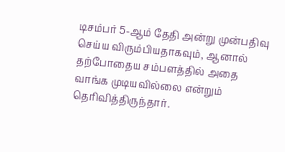டிசம்பர் 5-ஆம் தேதி அன்று முன்பதிவு செய்ய விரும்பியதாகவும், ஆனால் தற்போதைய சம்பளத்தில் அதை வாங்க முடியவில்லை என்றும் தெரிவித்திருந்தார்.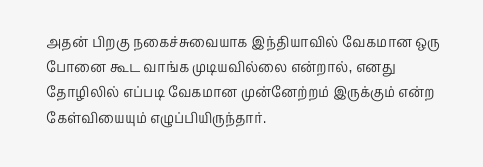அதன் பிறகு நகைச்சுவையாக இந்தியாவில் வேகமான ஒரு போனை கூட வாங்க முடியவில்லை என்றால், எனது தோழிலில் எப்படி வேகமான முன்னேற்றம் இருக்கும் என்ற கேள்வியையும் எழுப்பியிருந்தார்.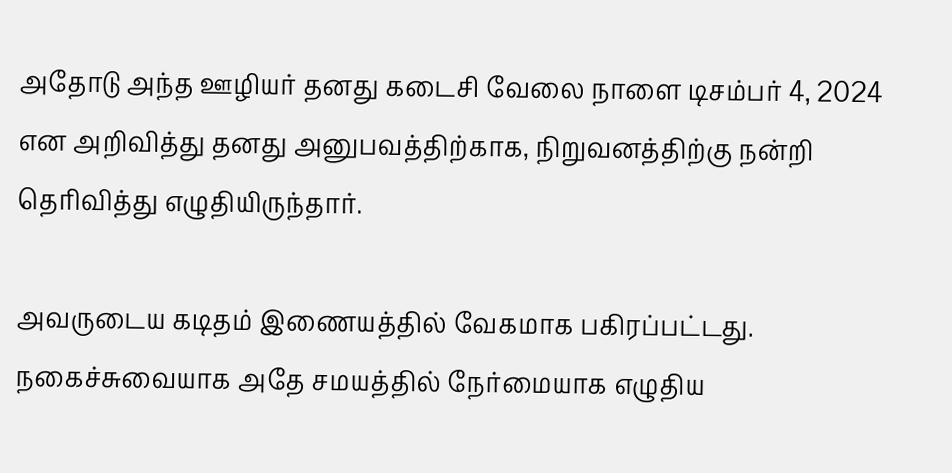அதோடு அந்த ஊழியர் தனது கடைசி வேலை நாளை டிசம்பர் 4, 2024 என அறிவித்து தனது அனுபவத்திற்காக, நிறுவனத்திற்கு நன்றி தெரிவித்து எழுதியிருந்தார்.

அவருடைய கடிதம் இணையத்தில் வேகமாக பகிரப்பட்டது. நகைச்சுவையாக அதே சமயத்தில் நேர்மையாக எழுதிய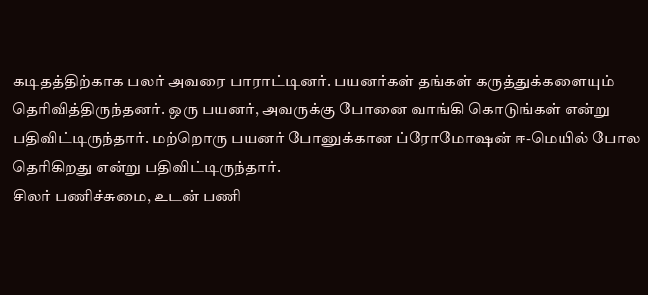கடிதத்திற்காக பலர் அவரை பாராட்டினர். பயனர்கள் தங்கள் கருத்துக்களையும் தெரிவித்திருந்தனர். ஒரு பயனர், அவருக்கு போனை வாங்கி கொடுங்கள் என்று பதிவிட்டிருந்தார். மற்றொரு பயனர் போனுக்கான ப்ரோமோஷன் ஈ-மெயில் போல தெரிகிறது என்று பதிவிட்டிருந்தார்.
சிலர் பணிச்சுமை, உடன் பணி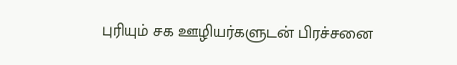புரியும் சக ஊழியர்களுடன் பிரச்சனை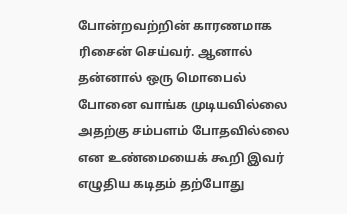போன்றவற்றின் காரணமாக ரிசைன் செய்வர். ஆனால் தன்னால் ஒரு மொபைல் போனை வாங்க முடியவில்லை அதற்கு சம்பளம் போதவில்லை என உண்மையைக் கூறி இவர் எழுதிய கடிதம் தற்போது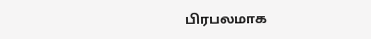பிரபலமாக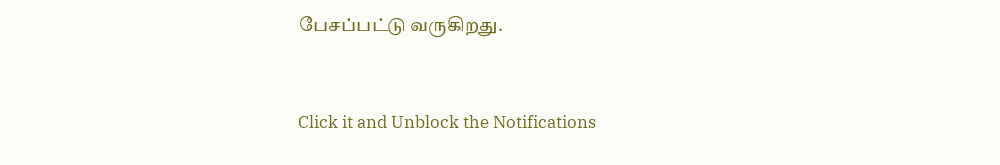பேசப்பட்டு வருகிறது.


Click it and Unblock the Notifications